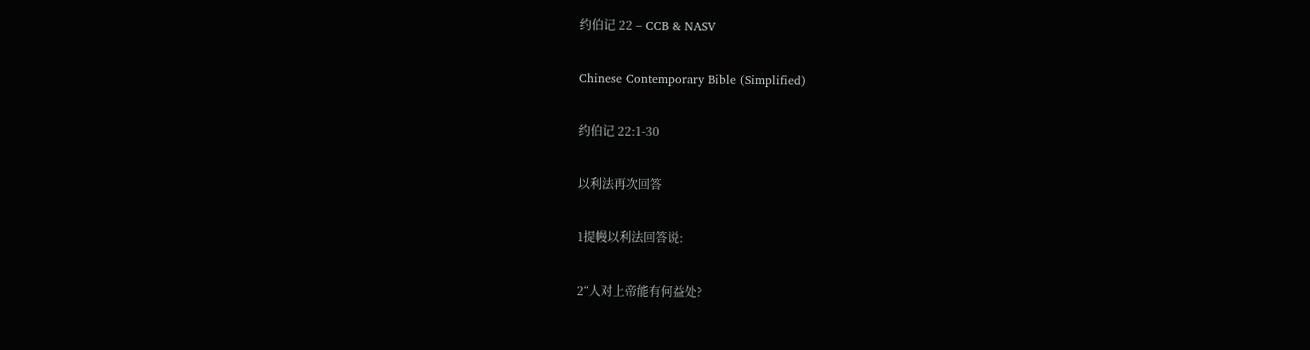约伯记 22 – CCB & NASV

Chinese Contemporary Bible (Simplified)

约伯记 22:1-30

以利法再次回答

1提幔以利法回答说:

2“人对上帝能有何益处?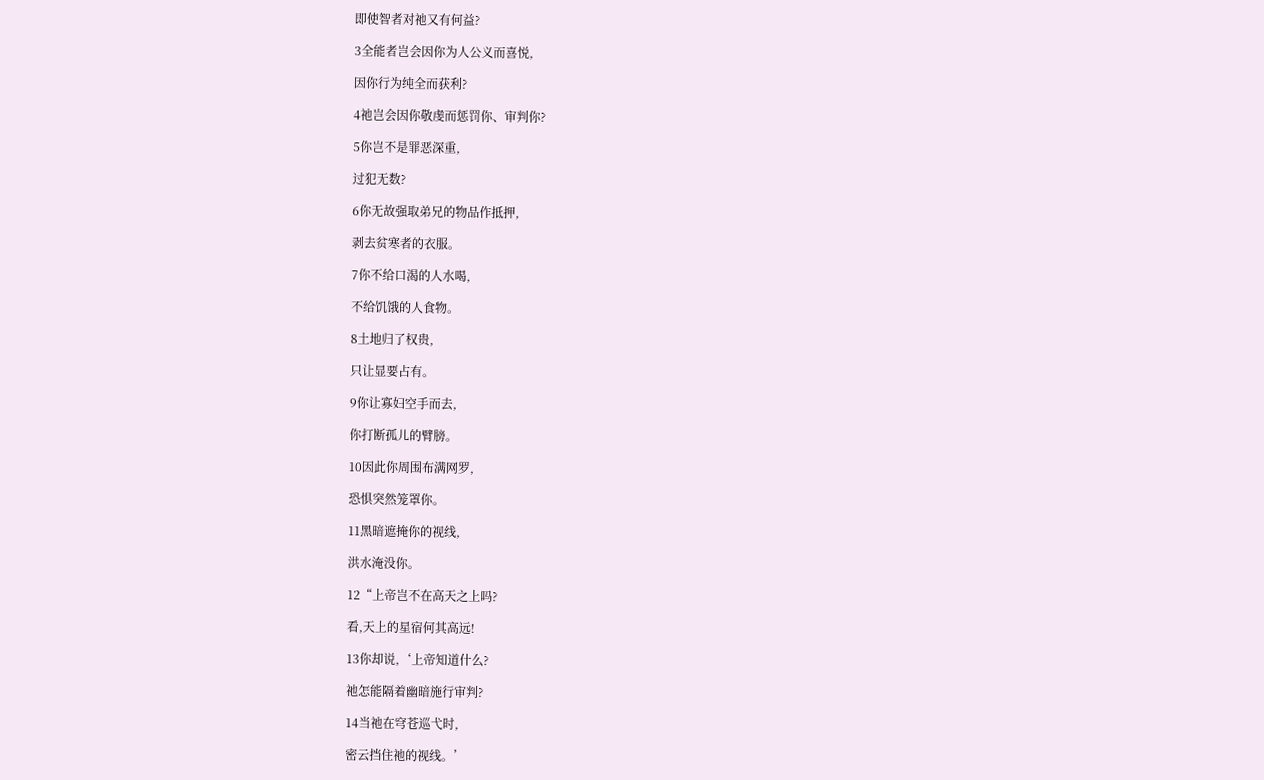即使智者对祂又有何益?

3全能者岂会因你为人公义而喜悦,

因你行为纯全而获利?

4祂岂会因你敬虔而惩罚你、审判你?

5你岂不是罪恶深重,

过犯无数?

6你无故强取弟兄的物品作抵押,

剥去贫寒者的衣服。

7你不给口渴的人水喝,

不给饥饿的人食物。

8土地归了权贵,

只让显要占有。

9你让寡妇空手而去,

你打断孤儿的臂膀。

10因此你周围布满网罗,

恐惧突然笼罩你。

11黑暗遮掩你的视线,

洪水淹没你。

12“上帝岂不在高天之上吗?

看,天上的星宿何其高远!

13你却说,‘上帝知道什么?

祂怎能隔着幽暗施行审判?

14当祂在穹苍巡弋时,

密云挡住祂的视线。’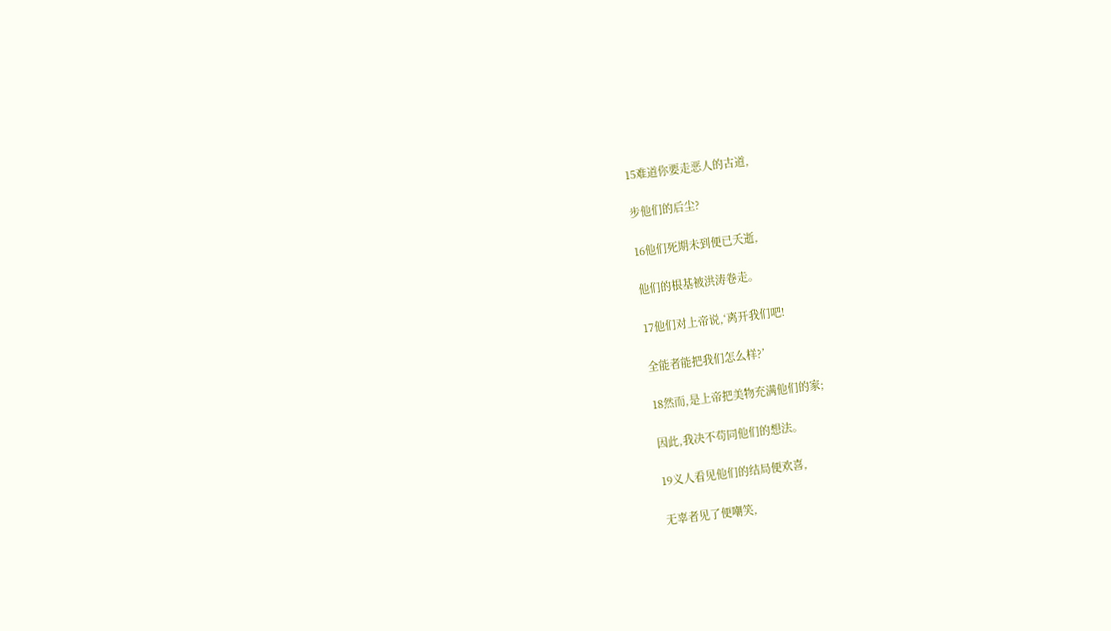15难道你要走恶人的古道,

步他们的后尘?

16他们死期未到便已夭逝,

他们的根基被洪涛卷走。

17他们对上帝说,‘离开我们吧!

全能者能把我们怎么样?’

18然而,是上帝把美物充满他们的家;

因此,我决不苟同他们的想法。

19义人看见他们的结局便欢喜,

无辜者见了便嘲笑,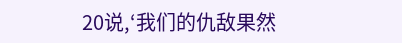20说,‘我们的仇敌果然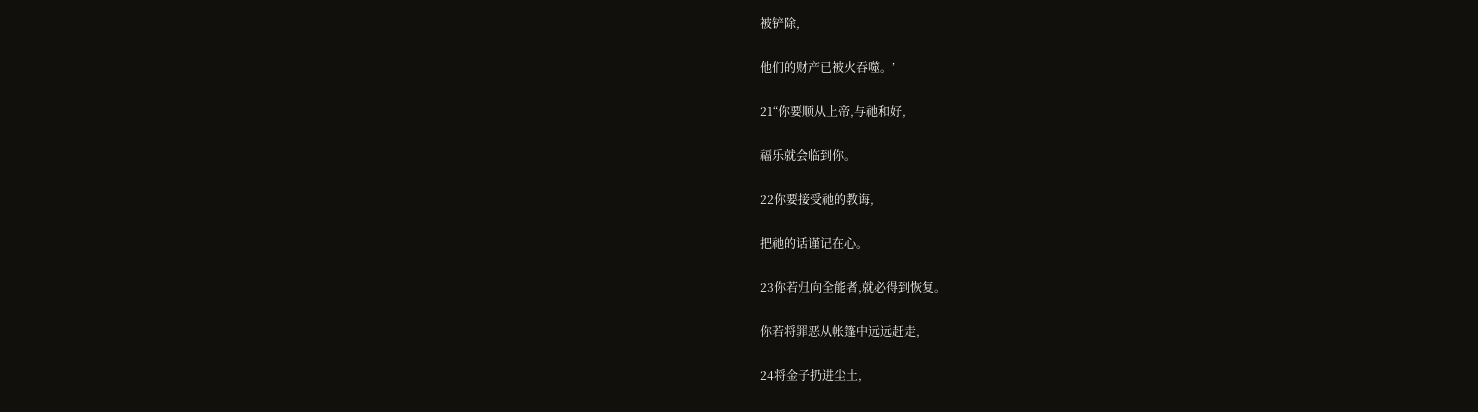被铲除,

他们的财产已被火吞噬。’

21“你要顺从上帝,与祂和好,

福乐就会临到你。

22你要接受祂的教诲,

把祂的话谨记在心。

23你若归向全能者,就必得到恢复。

你若将罪恶从帐篷中远远赶走,

24将金子扔进尘土,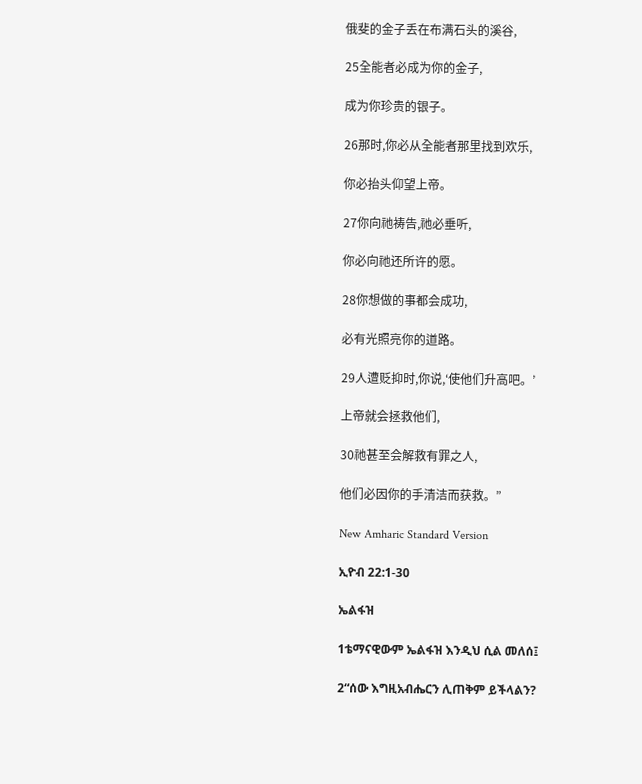俄斐的金子丢在布满石头的溪谷,

25全能者必成为你的金子,

成为你珍贵的银子。

26那时,你必从全能者那里找到欢乐,

你必抬头仰望上帝。

27你向祂祷告,祂必垂听,

你必向祂还所许的愿。

28你想做的事都会成功,

必有光照亮你的道路。

29人遭贬抑时,你说,‘使他们升高吧。’

上帝就会拯救他们,

30祂甚至会解救有罪之人,

他们必因你的手清洁而获救。”

New Amharic Standard Version

ኢዮብ 22:1-30

ኤልፋዝ

1ቴማናዊውም ኤልፋዝ እንዲህ ሲል መለሰ፤

2“ሰው እግዚአብሔርን ሊጠቅም ይችላልን?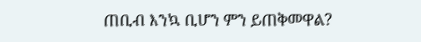ጠቢብ እንኳ ቢሆን ምን ይጠቅመዋል?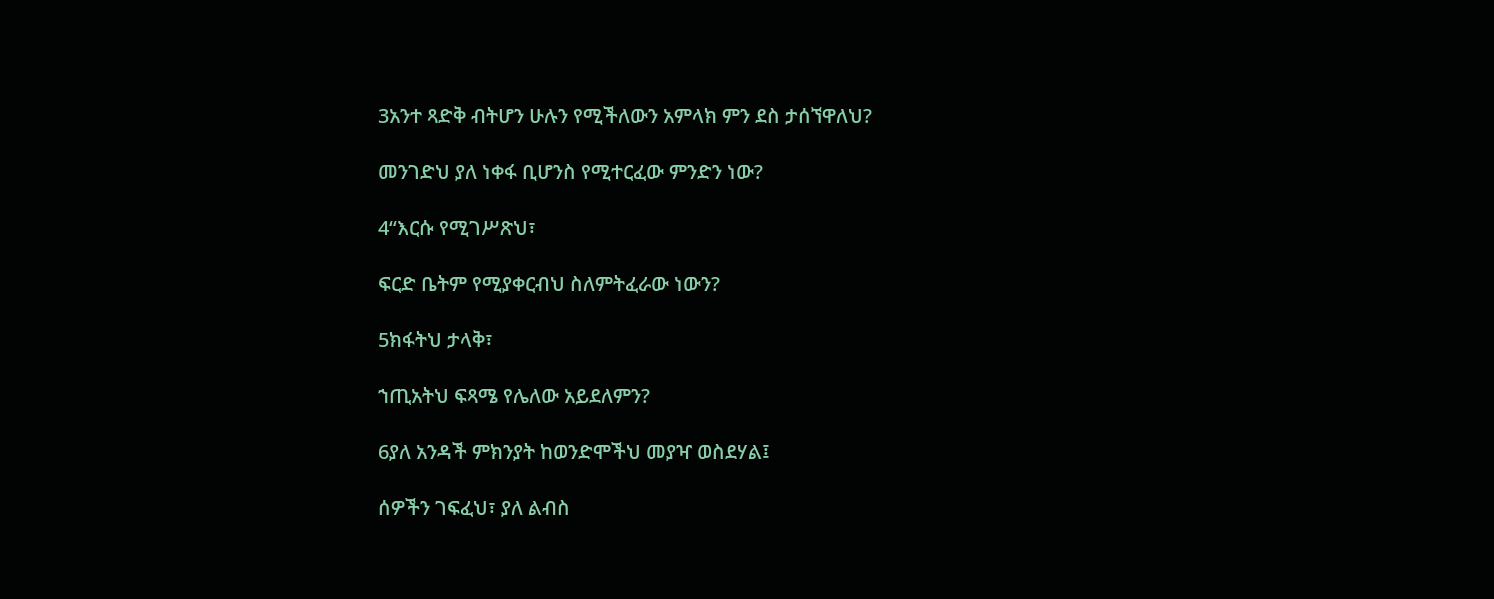3አንተ ጻድቅ ብትሆን ሁሉን የሚችለውን አምላክ ምን ደስ ታሰኘዋለህ?

መንገድህ ያለ ነቀፋ ቢሆንስ የሚተርፈው ምንድን ነው?

4“እርሱ የሚገሥጽህ፣

ፍርድ ቤትም የሚያቀርብህ ስለምትፈራው ነውን?

5ክፋትህ ታላቅ፣

ኀጢአትህ ፍጻሜ የሌለው አይደለምን?

6ያለ አንዳች ምክንያት ከወንድሞችህ መያዣ ወስደሃል፤

ሰዎችን ገፍፈህ፣ ያለ ልብስ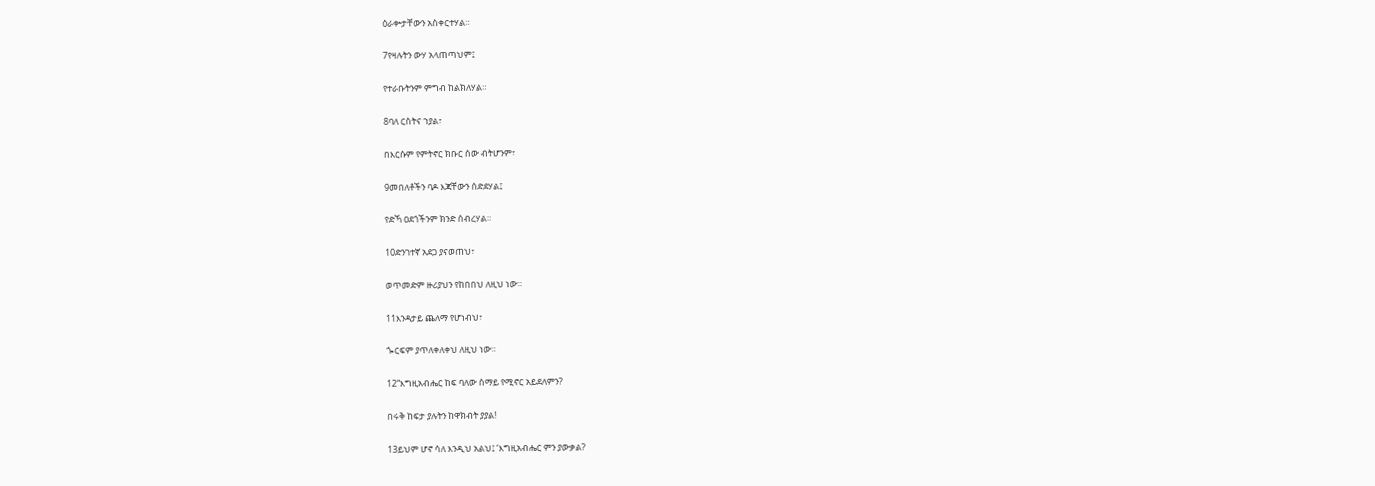ዕራቍታቸውን አስቀርተሃል።

7የዛሉትን ውሃ አላጠጣህም፤

የተራቡትንም ምግብ ከልክለሃል።

8ባለ ርስትና ኀያል፣

በእርሱም የምትኖር ክቡር ሰው ብትሆንም፣

9መበለቶችን ባዶ እጃቸውን ሰድደሃል፤

የድኻ ዐደጎችንም ክንድ ሰብረሃል።

10ድንገተኛ አደጋ ያናወጠህ፣

ወጥመድም ዙሪያህን የከበበህ ለዚህ ነው።

11እንዳታይ ጨለማ የሆነብህ፣

ጐርፍም ያጥለቀለቀህ ለዚህ ነው።

12“እግዚአብሔር ከፍ ባለው ሰማይ የሚኖር አይደለምን?

በሩቅ ከፍታ ያሉትን ከዋክብት ያያል!

13ይህም ሆኖ ሳለ እንዲህ አልህ፤ ‘እግዚአብሔር ምን ያውቃል?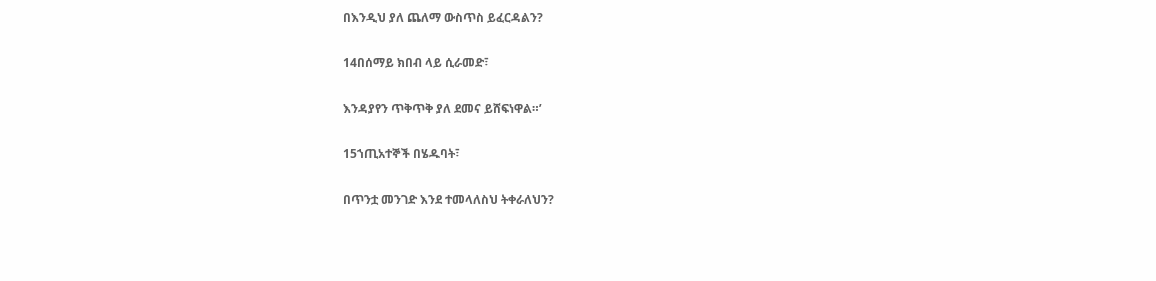በእንዲህ ያለ ጨለማ ውስጥስ ይፈርዳልን?

14በሰማይ ክበብ ላይ ሲራመድ፣

እንዳያየን ጥቅጥቅ ያለ ደመና ይሸፍነዋል።’

15ኀጢአተኞች በሄዱባት፣

በጥንቷ መንገድ እንደ ተመላለስህ ትቀራለህን?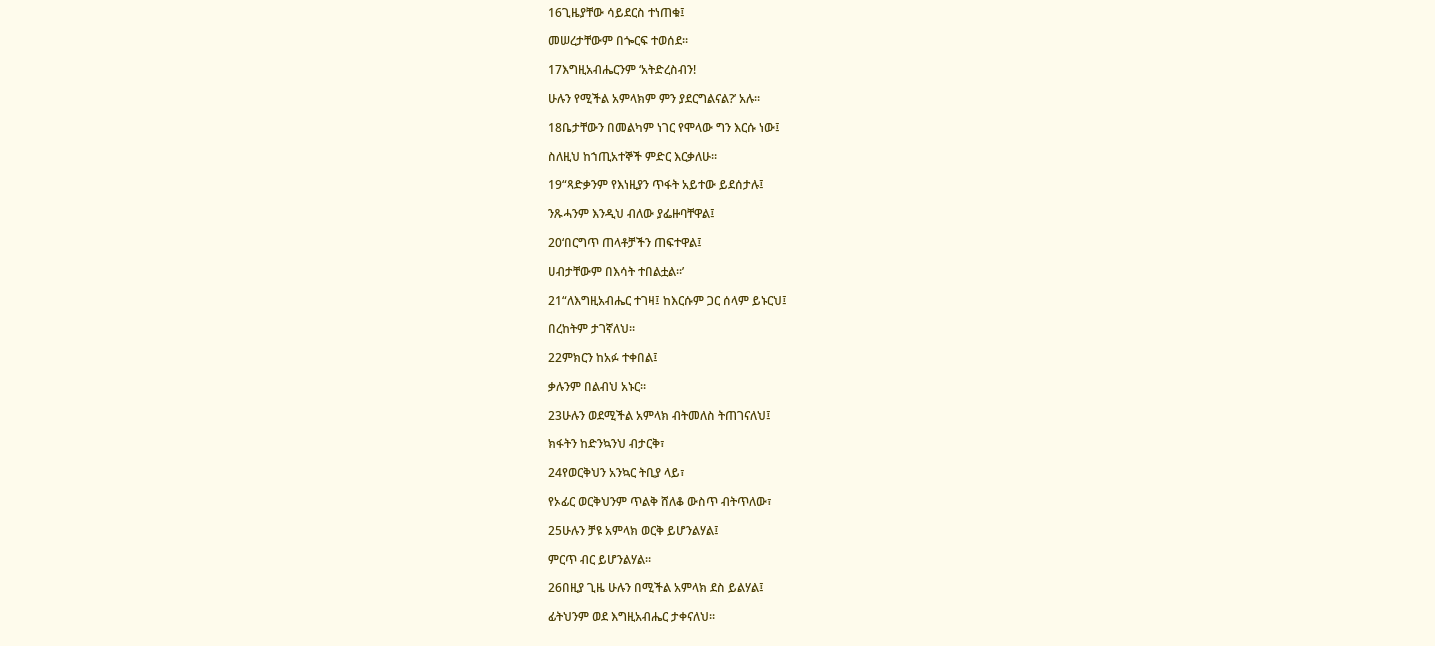16ጊዜያቸው ሳይደርስ ተነጠቁ፤

መሠረታቸውም በጐርፍ ተወሰደ።

17እግዚአብሔርንም ‘አትድረስብን!

ሁሉን የሚችል አምላክም ምን ያደርግልናል?’ አሉ።

18ቤታቸውን በመልካም ነገር የሞላው ግን እርሱ ነው፤

ስለዚህ ከኀጢአተኞች ምድር እርቃለሁ።

19“ጻድቃንም የእነዚያን ጥፋት አይተው ይደሰታሉ፤

ንጹሓንም እንዲህ ብለው ያፌዙባቸዋል፤

20‘በርግጥ ጠላቶቻችን ጠፍተዋል፤

ሀብታቸውም በእሳት ተበልቷል።’

21“ለእግዚአብሔር ተገዛ፤ ከእርሱም ጋር ሰላም ይኑርህ፤

በረከትም ታገኛለህ።

22ምክርን ከአፉ ተቀበል፤

ቃሉንም በልብህ አኑር።

23ሁሉን ወደሚችል አምላክ ብትመለስ ትጠገናለህ፤

ክፋትን ከድንኳንህ ብታርቅ፣

24የወርቅህን አንኳር ትቢያ ላይ፣

የኦፊር ወርቅህንም ጥልቅ ሸለቆ ውስጥ ብትጥለው፣

25ሁሉን ቻዩ አምላክ ወርቅ ይሆንልሃል፤

ምርጥ ብር ይሆንልሃል።

26በዚያ ጊዜ ሁሉን በሚችል አምላክ ደስ ይልሃል፤

ፊትህንም ወደ እግዚአብሔር ታቀናለህ።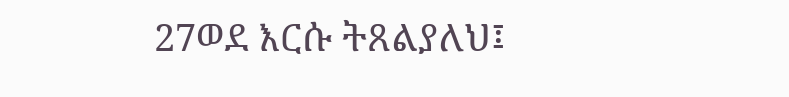27ወደ እርሱ ትጸልያለህ፤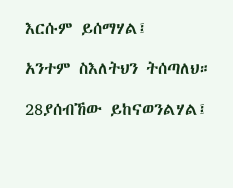እርሱም ይሰማሃል፤

አንተም ስእለትህን ትሰጣለህ።

28ያሰብኸው ይከናወንልሃል፤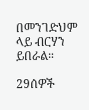በመንገድህም ላይ ብርሃን ይበራል።

29ሰዎች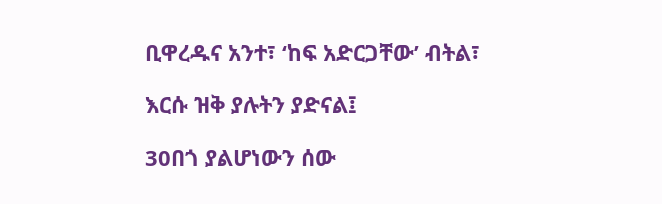ቢዋረዱና አንተ፣ ‘ከፍ አድርጋቸው’ ብትል፣

እርሱ ዝቅ ያሉትን ያድናል፤

30በጎ ያልሆነውን ሰው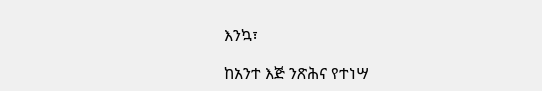እንኳ፣

ከአንተ እጅ ንጽሕና የተነሣ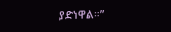ያድነዋል።”